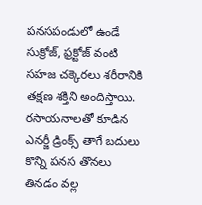పనసపండులో ఉండే సుక్రోజ్, ఫ్రక్టోజ్ వంటి సహజ చక్కెరలు శరీరానికి తక్షణ శక్తిని అందిస్తాయి. రసాయనాలతో కూడిన ఎనర్జీ డ్రింక్స్ తాగే బదులు కొన్ని పనస తొనలు తినడం వల్ల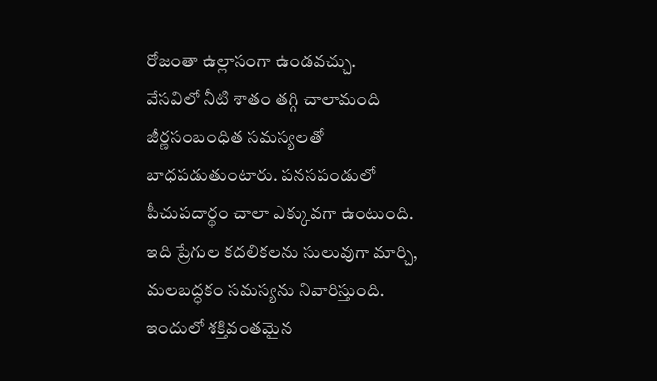రోజంతా ఉల్లాసంగా ఉండవచ్చు.
వేసవిలో నీటి శాతం తగ్గి చాలామంది జీర్ణసంబంధిత సమస్యలతో బాధపడుతుంటారు. పనసపండులో పీచుపదార్థం చాలా ఎక్కువగా ఉంటుంది. ఇది ప్రేగుల కదలికలను సులువుగా మార్చి, మలబద్ధకం సమస్యను నివారిస్తుంది.
ఇందులో శక్తివంతమైన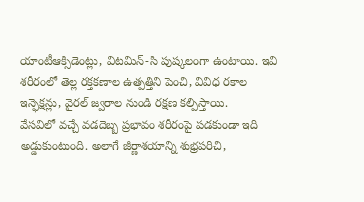యాంటీఆక్సిడెంట్లు, విటమిన్-సి పుష్కలంగా ఉంటాయి. ఇవి శరీరంలో తెల్ల రక్తకణాల ఉత్పత్తిని పెంచి, వివిధ రకాల ఇన్ఫెక్షన్లు, వైరల్ జ్వరాల నుండి రక్షణ కల్పిస్తాయి.
వేసవిలో వచ్చే వడదెబ్బ ప్రభావం శరీరంపై పడకుండా ఇది అడ్డుకుంటుంది. అలాగే జీర్ణాశయాన్ని శుభ్రపరిచి,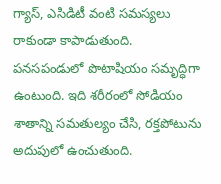గ్యాస్, ఎసిడిటీ వంటి సమస్యలు రాకుండా కాపాడుతుంది.
పనసపండులో పొటాషియం సమృద్ధిగా ఉంటుంది. ఇది శరీరంలో సోడియం శాతాన్ని సమతుల్యం చేసి, రక్తపోటును అదుపులో ఉంచుతుంది.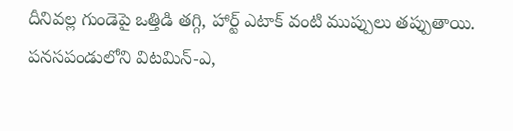దీనివల్ల గుండెపై ఒత్తిడి తగ్గి, హార్ట్ ఎటాక్ వంటి ముప్పులు తప్పుతాయి.
పనసపండులోని విటమిన్-ఎ,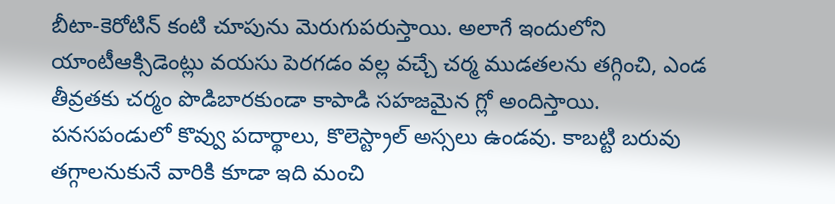బీటా-కెరోటిన్ కంటి చూపును మెరుగుపరుస్తాయి. అలాగే ఇందులోని యాంటీఆక్సిడెంట్లు వయసు పెరగడం వల్ల వచ్చే చర్మ ముడతలను తగ్గించి, ఎండ తీవ్రతకు చర్మం పొడిబారకుండా కాపాడి సహజమైన గ్లో అందిస్తాయి.
పనసపండులో కొవ్వు పదార్థాలు, కొలెస్ట్రాల్ అస్సలు ఉండవు. కాబట్టి బరువు తగ్గాలనుకునే వారికి కూడా ఇది మంచి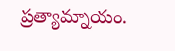ప్రత్యామ్నాయం.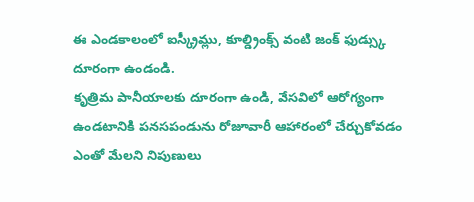ఈ ఎండకాలంలో ఐస్క్రీమ్లు, కూల్డ్రింక్స్ వంటి జంక్ ఫుడ్స్కు దూరంగా ఉండండి.
కృత్రిమ పానీయాలకు దూరంగా ఉండి, వేసవిలో ఆరోగ్యంగా ఉండటానికి పనసపండును రోజూవారీ ఆహారంలో చేర్చుకోవడం ఎంతో మేలని నిపుణులు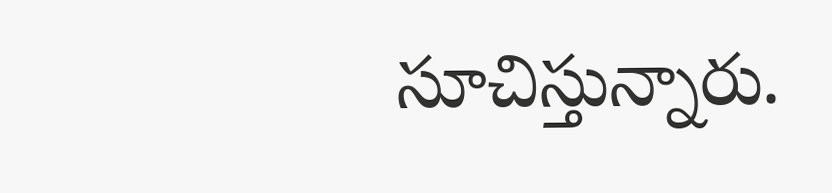సూచిస్తున్నారు.